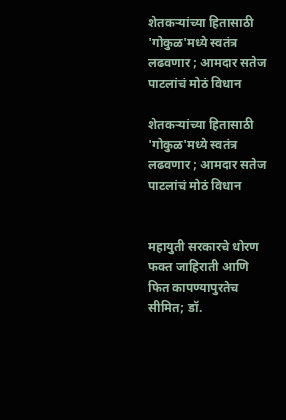शेतकऱ्यांच्या हितासाठी 'गोकुळ'मध्ये स्वतंत्र लढवणार ; आमदार सतेज पाटलांचं मोठं विधान

शेतकऱ्यांच्या हितासाठी 'गोकुळ'मध्ये स्वतंत्र लढवणार ; आमदार सतेज पाटलांचं मोठं विधान


महायुती सरकारचे धोरण फक्त जाहिराती आणि फित कापण्यापुरतेच सीमित; डॉ.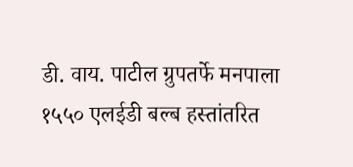डी. वाय. पाटील ग्रुपतर्फे मनपाला १५५० एलईडी बल्ब हस्तांतरित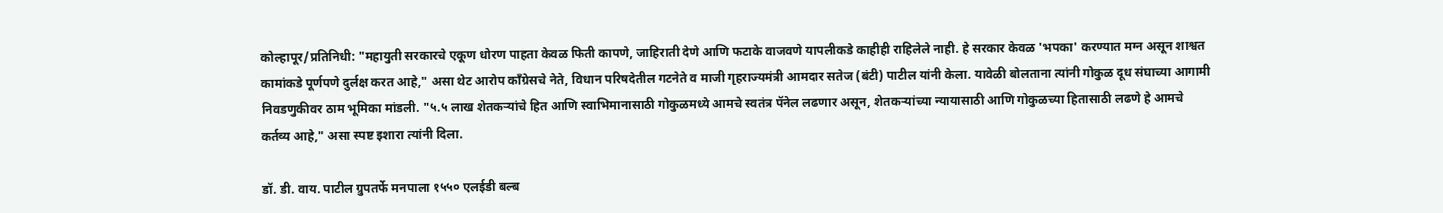कोल्हापूर/प्रतिनिधी: "महायुती सरकारचे एकूण धोरण पाहता केवळ फिती कापणे, जाहिराती देणे आणि फटाके वाजवणे यापलीकडे काहीही राहिलेले नाही. हे सरकार केवळ 'भपका' करण्यात मग्न असून शाश्वत कामांकडे पूर्णपणे दुर्लक्ष करत आहे," असा थेट आरोप काँग्रेसचे नेते, विधान परिषदेतील गटनेते व माजी गृहराज्यमंत्री आमदार सतेज (बंटी) पाटील यांनी केला. यावेळी बोलताना त्यांनी गोकुळ दूध संघाच्या आगामी निवडणुकीवर ठाम भूमिका मांडली. "५.५ लाख शेतकऱ्यांचे हित आणि स्वाभिमानासाठी गोकुळमध्ये आमचे स्वतंत्र पॅनेल लढणार असून, शेतकऱ्यांच्या न्यायासाठी आणि गोकुळच्या हितासाठी लढणे हे आमचे कर्तव्य आहे," असा स्पष्ट इशारा त्यांनी दिला.

डॉ. डी. वाय. पाटील ग्रुपतर्फे मनपाला १५५० एलईडी बल्ब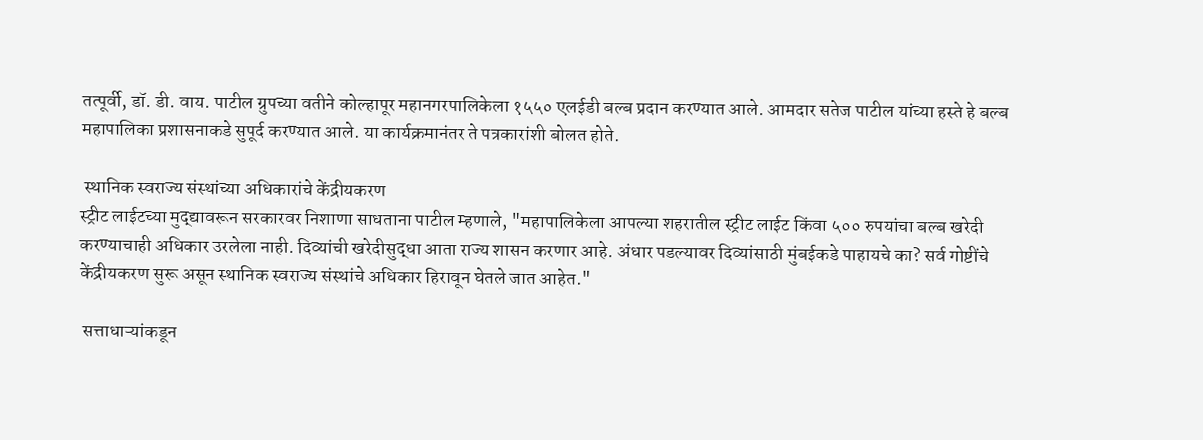तत्पूर्वी, डॉ. डी. वाय. पाटील ग्रुपच्या वतीने कोल्हापूर महानगरपालिकेला १५५० एलईडी बल्ब प्रदान करण्यात आले. आमदार सतेज पाटील यांच्या हस्ते हे बल्ब महापालिका प्रशासनाकडे सुपूर्द करण्यात आले. या कार्यक्रमानंतर ते पत्रकारांशी बोलत होते.

 स्थानिक स्वराज्य संस्थांच्या अधिकारांचे केंद्रीयकरण
स्ट्रीट लाईटच्या मुद्द्यावरून सरकारवर निशाणा साधताना पाटील म्हणाले, "महापालिकेला आपल्या शहरातील स्ट्रीट लाईट किंवा ५०० रुपयांचा बल्ब खरेदी करण्याचाही अधिकार उरलेला नाही. दिव्यांची खरेदीसुद्धा आता राज्य शासन करणार आहे. अंधार पडल्यावर दिव्यांसाठी मुंबईकडे पाहायचे का? सर्व गोष्टींचे केंद्रीयकरण सुरू असून स्थानिक स्वराज्य संस्थांचे अधिकार हिरावून घेतले जात आहेत."

 सत्ताधाऱ्यांकडून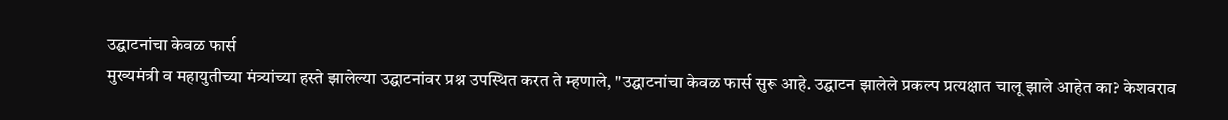उद्घाटनांचा केवळ फार्स
मुख्यमंत्री व महायुतीच्या मंत्र्यांच्या हस्ते झालेल्या उद्घाटनांवर प्रश्न उपस्थित करत ते म्हणाले, "उद्घाटनांचा केवळ फार्स सुरू आहे. उद्घाटन झालेले प्रकल्प प्रत्यक्षात चालू झाले आहेत का? केशवराव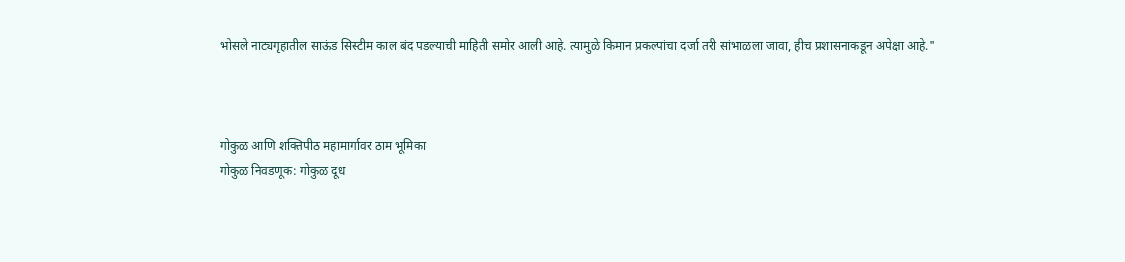भोसले नाट्यगृहातील साऊंड सिस्टीम काल बंद पडल्याची माहिती समोर आली आहे. त्यामुळे किमान प्रकल्पांचा दर्जा तरी सांभाळला जावा, हीच प्रशासनाकडून अपेक्षा आहे."



गोकुळ आणि शक्तिपीठ महामार्गावर ठाम भूमिका
गोकुळ निवडणूक: गोकुळ दूध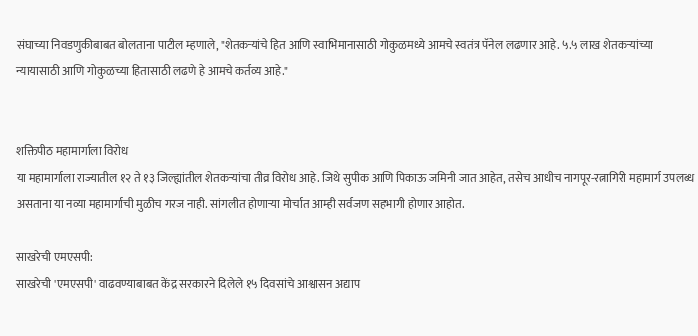संघाच्या निवडणुकीबाबत बोलताना पाटील म्हणाले, "शेतकऱ्यांचे हित आणि स्वाभिमानासाठी गोकुळमध्ये आमचे स्वतंत्र पॅनेल लढणार आहे. ५.५ लाख शेतकऱ्यांच्या न्यायासाठी आणि गोकुळच्या हितासाठी लढणे हे आमचे कर्तव्य आहे."


शक्तिपीठ महामार्गाला विरोध
या महामार्गाला राज्यातील १२ ते १३ जिल्ह्यांतील शेतकऱ्यांचा तीव्र विरोध आहे. जिथे सुपीक आणि पिकाऊ जमिनी जात आहेत, तसेच आधीच नागपूर-रत्नागिरी महामार्ग उपलब्ध असताना या नव्या महामार्गाची मुळीच गरज नाही. सांगलीत होणाऱ्या मोर्चात आम्ही सर्वजण सहभागी होणार आहोत.

साखरेची एमएसपी:
साखरेची 'एमएसपी' वाढवण्याबाबत केंद्र सरकारने दिलेले १५ दिवसांचे आश्वासन अद्याप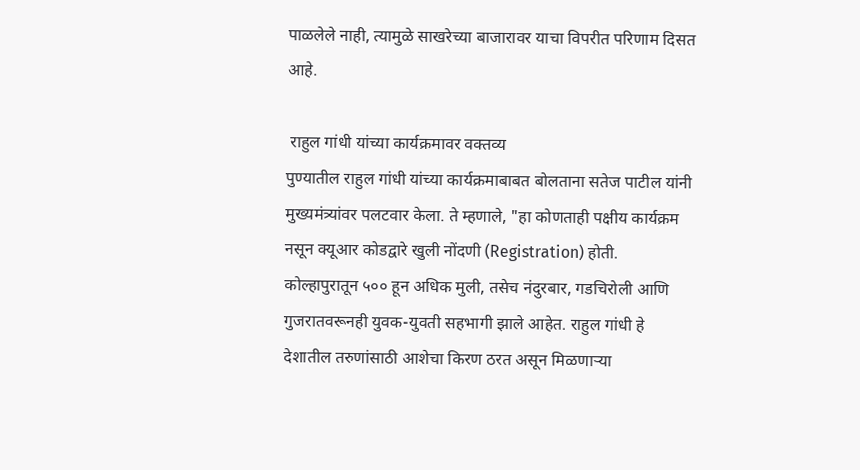पाळलेले नाही, त्यामुळे साखरेच्या बाजारावर याचा विपरीत परिणाम दिसत आहे.

 राहुल गांधी यांच्या कार्यक्रमावर वक्तव्य
पुण्यातील राहुल गांधी यांच्या कार्यक्रमाबाबत बोलताना सतेज पाटील यांनी मुख्यमंत्र्यांवर पलटवार केला. ते म्हणाले, "हा कोणताही पक्षीय कार्यक्रम नसून क्यूआर कोडद्वारे खुली नोंदणी (Registration) होती. कोल्हापुरातून ५०० हून अधिक मुली, तसेच नंदुरबार, गडचिरोली आणि गुजरातवरूनही युवक-युवती सहभागी झाले आहेत. राहुल गांधी हे देशातील तरुणांसाठी आशेचा किरण ठरत असून मिळणाऱ्या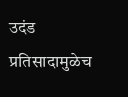उदंड प्रतिसादामुळेच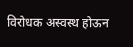विरोधक अस्वस्थ होऊन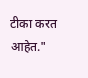टीका करत आहेत."